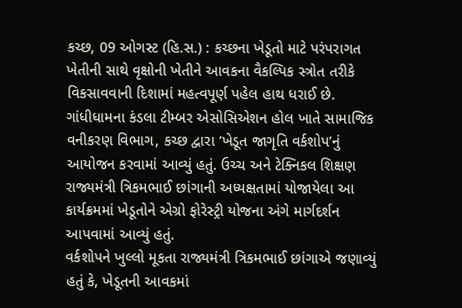કચ્છ, 09 ઓગસ્ટ (હિ.સ.) : કચ્છના ખેડૂતો માટે પરંપરાગત ખેતીની સાથે વૃક્ષોની ખેતીને આવકના વૈકલ્પિક સ્ત્રોત તરીકે વિકસાવવાની દિશામાં મહત્વપૂર્ણ પહેલ હાથ ધરાઈ છે. ગાંધીધામના કંડલા ટીમ્બર એસોસિએશન હોલ ખાતે સામાજિક વનીકરણ વિભાગ, કચ્છ દ્વારા ‘ખેડૂત જાગૃતિ વર્કશોપ’નું આયોજન કરવામાં આવ્યું હતું. ઉચ્ચ અને ટેક્નિકલ શિક્ષણ રાજ્યમંત્રી ત્રિકમભાઈ છાંગાની અધ્યક્ષતામાં યોજાયેલા આ કાર્યક્રમમાં ખેડૂતોને એગ્રો ફોરેસ્ટ્રી યોજના અંગે માર્ગદર્શન આપવામાં આવ્યું હતું.
વર્કશોપને ખુલ્લો મૂકતા રાજ્યમંત્રી ત્રિકમભાઈ છાંગાએ જણાવ્યું હતું કે, ખેડૂતની આવકમાં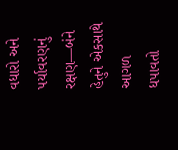વધારો અને પર્યાવરણનું રક્ષણ—બંને હેતુને એકસાથે આગળ ધપાવતો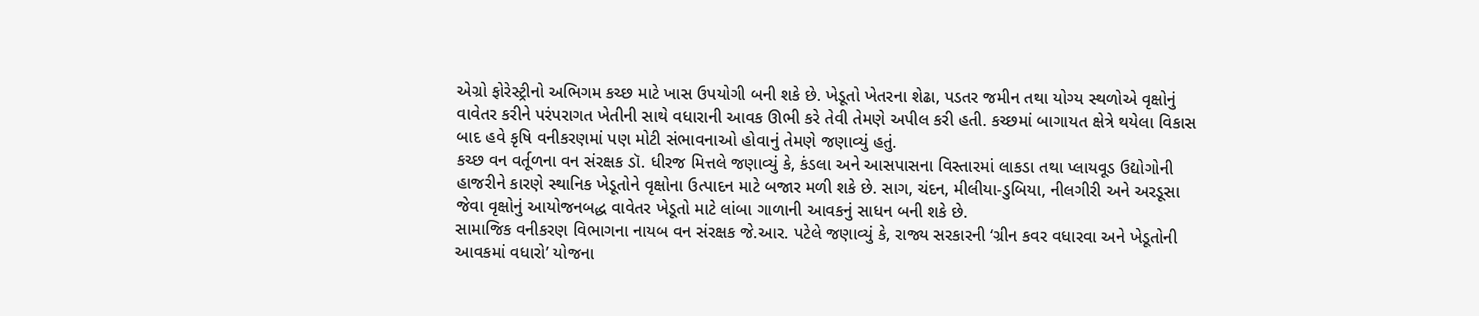એગ્રો ફોરેસ્ટ્રીનો અભિગમ કચ્છ માટે ખાસ ઉપયોગી બની શકે છે. ખેડૂતો ખેતરના શેઢા, પડતર જમીન તથા યોગ્ય સ્થળોએ વૃક્ષોનું વાવેતર કરીને પરંપરાગત ખેતીની સાથે વધારાની આવક ઊભી કરે તેવી તેમણે અપીલ કરી હતી. કચ્છમાં બાગાયત ક્ષેત્રે થયેલા વિકાસ બાદ હવે કૃષિ વનીકરણમાં પણ મોટી સંભાવનાઓ હોવાનું તેમણે જણાવ્યું હતું.
કચ્છ વન વર્તૂળના વન સંરક્ષક ડૉ. ધીરજ મિત્તલે જણાવ્યું કે, કંડલા અને આસપાસના વિસ્તારમાં લાકડા તથા પ્લાયવૂડ ઉદ્યોગોની હાજરીને કારણે સ્થાનિક ખેડૂતોને વૃક્ષોના ઉત્પાદન માટે બજાર મળી શકે છે. સાગ, ચંદન, મીલીયા-ડુબિયા, નીલગીરી અને અરડૂસા જેવા વૃક્ષોનું આયોજનબદ્ધ વાવેતર ખેડૂતો માટે લાંબા ગાળાની આવકનું સાધન બની શકે છે.
સામાજિક વનીકરણ વિભાગના નાયબ વન સંરક્ષક જે.આર. પટેલે જણાવ્યું કે, રાજ્ય સરકારની ‘ગ્રીન કવર વધારવા અને ખેડૂતોની આવકમાં વધારો’ યોજના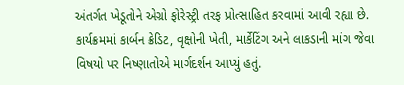અંતર્ગત ખેડૂતોને એગ્રો ફોરેસ્ટ્રી તરફ પ્રોત્સાહિત કરવામાં આવી રહ્યા છે.
કાર્યક્રમમાં કાર્બન ક્રેડિટ, વૃક્ષોની ખેતી, માર્કેટિંગ અને લાકડાની માંગ જેવા વિષયો પર નિષ્ણાતોએ માર્ગદર્શન આપ્યું હતું.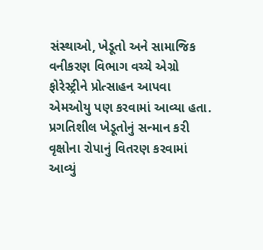સંસ્થાઓ, ખેડૂતો અને સામાજિક વનીકરણ વિભાગ વચ્ચે એગ્રો ફોરેસ્ટ્રીને પ્રોત્સાહન આપવા એમઓયુ પણ કરવામાં આવ્યા હતા. પ્રગતિશીલ ખેડૂતોનું સન્માન કરી વૃક્ષોના રોપાનું વિતરણ કરવામાં આવ્યું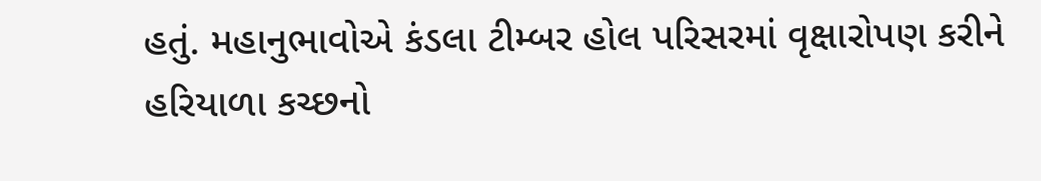હતું. મહાનુભાવોએ કંડલા ટીમ્બર હોલ પરિસરમાં વૃક્ષારોપણ કરીને હરિયાળા કચ્છનો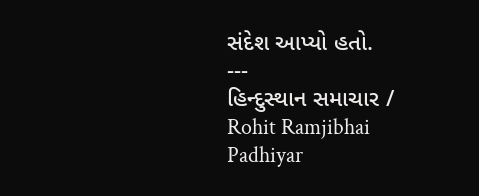સંદેશ આપ્યો હતો.
---
હિન્દુસ્થાન સમાચાર / Rohit Ramjibhai Padhiyar